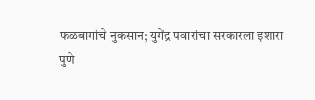फळबागांचे नुकसान; युगेंद्र पवारांचा सरकारला इशारा
पुणे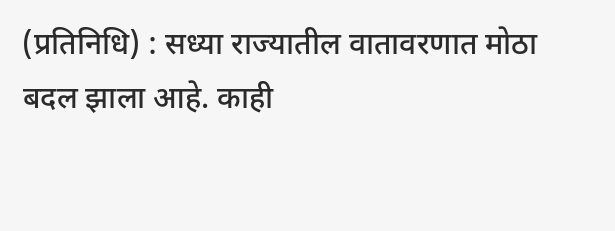(प्रतिनिधि) : सध्या राज्यातील वातावरणात मोठा बदल झाला आहे. काही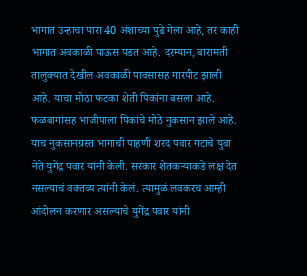भागात उन्हाचा पारा 40 अंशाच्या पुढे गेला आहे, तर काही भागात अवकाळी पाऊस पडत आहे. दरम्यान, बारामती तालुक्यात देखील अवकाळी पावसासह गारपीट झाली आहे. याचा मोठा फटका शेती पिकांना बसला आहे. फळबागांसह भाजीपाला पिकांचे मोठे नुकसान झाले आहे. याच नुकसानग्रस्त भागाची पाहणी शरद पवार गटाचे युवा नेते युगेंद्र पवार यांनी केली. सरकार शेतकऱ्याकडे लक्ष देत नसल्याचं वक्तव्य त्यांनी केलं. त्यामुळं लवकरच आम्ही आंदोलन करणार असल्याचे युगेंद्र पवार यांनी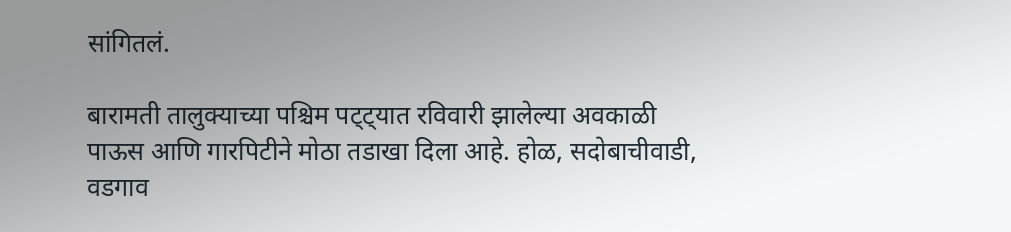सांगितलं.

बारामती तालुक्याच्या पश्चिम पट्ट्यात रविवारी झालेल्या अवकाळी पाऊस आणि गारपिटीने मोठा तडाखा दिला आहे. होळ, सदोबाचीवाडी, वडगाव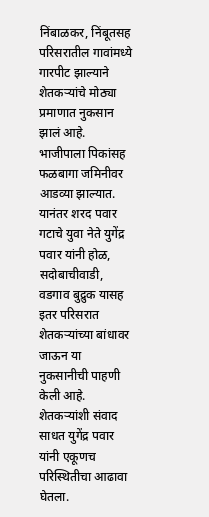निंबाळकर, निंबूतसह परिसरातील गावांमध्ये गारपीट झाल्याने शेतकऱ्यांचे मोठ्या प्रमाणात नुकसान झालं आहे. भाजीपाला पिकांसह फळबागा जमिनीवर आडव्या झाल्यात. यानंतर शरद पवार गटाचे युवा नेते युगेंद्र पवार यांनी होळ, सदोबाचीवाडी, वडगाव बुद्रुक यासह इतर परिसरात शेतकऱ्यांच्या बांधावर जाऊन या नुकसानीची पाहणी केली आहे. शेतकऱ्यांशी संवाद साधत युगेंद्र पवार यांनी एकूणच परिस्थितीचा आढावा घेतला.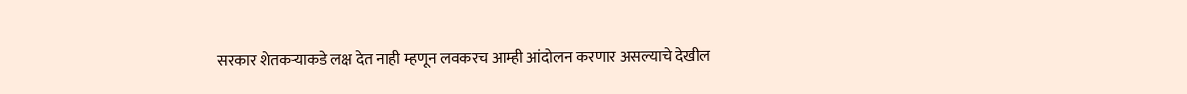सरकार शेतकऱ्याकडे लक्ष देत नाही म्हणून लवकरच आम्ही आंदोलन करणार असल्याचे देखील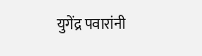युगेंद्र पवारांनी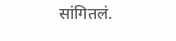सांगितलं.